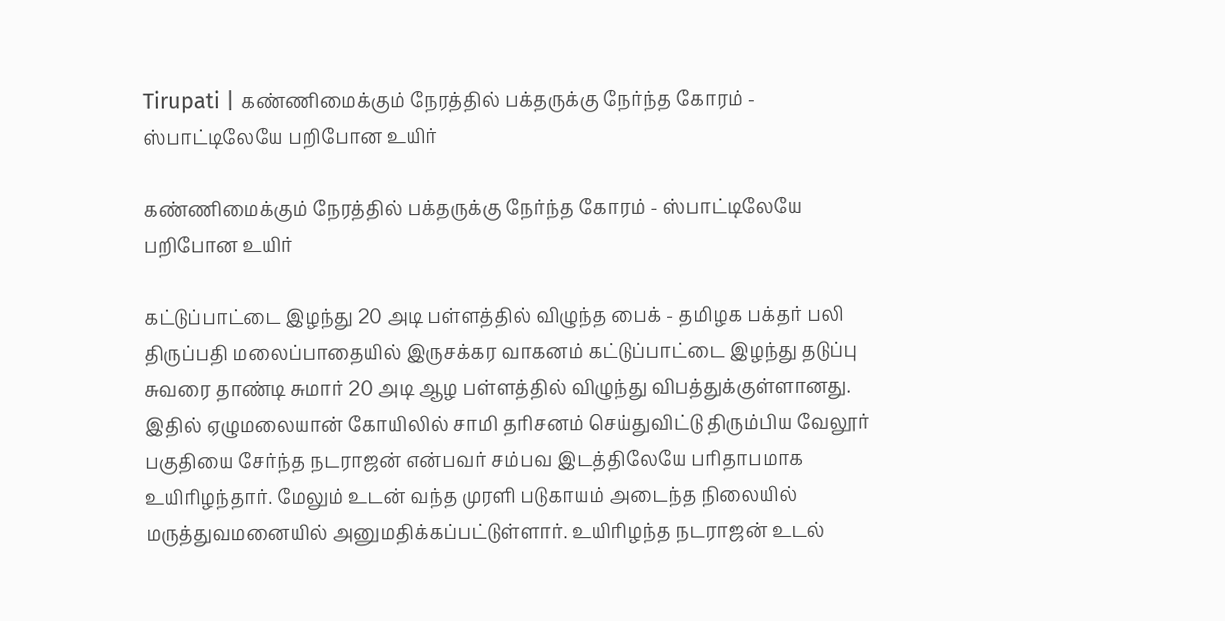Tirupati | கண்ணிமைக்கும் நேரத்தில் பக்தருக்கு நேர்ந்த கோரம் - ஸ்பாட்டிலேயே பறிபோன உயிர்

கண்ணிமைக்கும் நேரத்தில் பக்தருக்கு நேர்ந்த கோரம் - ஸ்பாட்டிலேயே பறிபோன உயிர்

கட்டுப்பாட்டை இழந்து 20 அடி பள்ளத்தில் விழுந்த பைக் - தமிழக பக்தர் பலி திருப்பதி மலைப்பாதையில் இருசக்கர வாகனம் கட்டுப்பாட்டை இழந்து தடுப்பு சுவரை தாண்டி சுமார் 20 அடி ஆழ பள்ளத்தில் விழுந்து விபத்துக்குள்ளானது. இதில் ஏழுமலையான் கோயிலில் சாமி தரிசனம் செய்துவிட்டு திரும்பிய வேலூர் பகுதியை சேர்ந்த நடராஜன் என்பவர் சம்பவ இடத்திலேயே பரிதாபமாக உயிரிழந்தார். மேலும் உடன் வந்த முரளி படுகாயம் அடைந்த நிலையில் மருத்துவமனையில் அனுமதிக்கப்பட்டுள்ளார். உயிரிழந்த நடராஜன் உடல்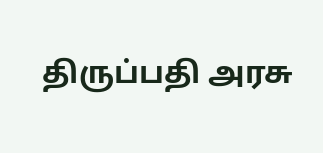திருப்பதி அரசு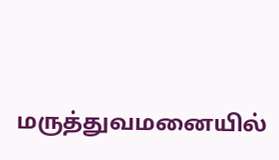மருத்துவமனையில்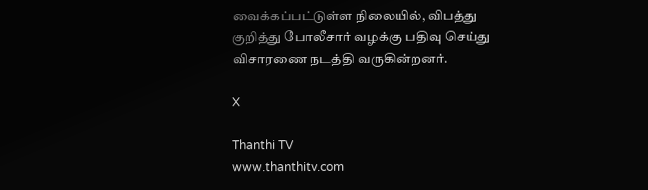வைக்கப்பட்டுள்ள நிலையில், விபத்து குறித்து போலீசார் வழக்கு பதிவு செய்து விசாரணை நடத்தி வருகின்றனர்.

X

Thanthi TV
www.thanthitv.com